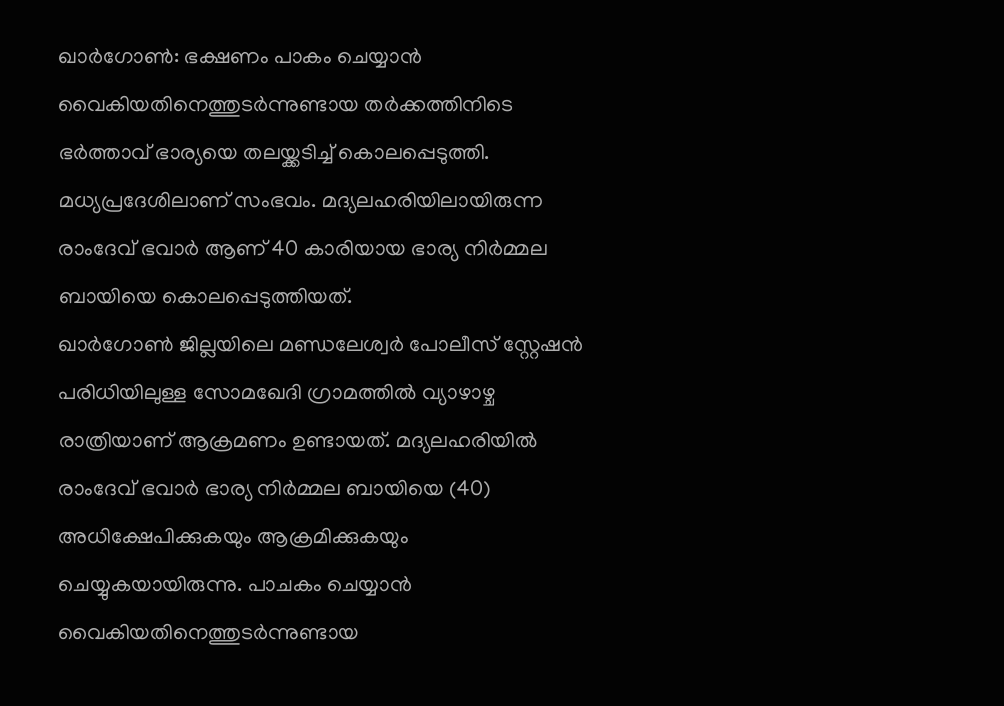ഖാർഗോൺ: ഭക്ഷണം പാകം ചെയ്യാൻ വൈകിയതിനെത്തുടർന്നുണ്ടായ തർക്കത്തിനിടെ ഭർത്താവ് ഭാര്യയെ തലയ്ക്കടിച്ച് കൊലപ്പെടുത്തി. മധ്യപ്രദേശിലാണ് സംഭവം. മദ്യലഹരിയിലായിരുന്ന രാംദേവ് ഭവാർ ആണ് 40 കാരിയായ ഭാര്യ നിർമ്മല ബായിയെ കൊലപ്പെടുത്തിയത്.
ഖാർഗോൺ ജില്ലയിലെ മണ്ഡലേശ്വർ പോലീസ് സ്റ്റേഷൻ പരിധിയിലുള്ള സോമഖേദി ഗ്രാമത്തിൽ വ്യാഴാഴ്ച രാത്രിയാണ് ആക്രമണം ഉണ്ടായത്. മദ്യലഹരിയിൽ രാംദേവ് ഭവാർ ഭാര്യ നിർമ്മല ബായിയെ (40) അധിക്ഷേപിക്കുകയും ആക്രമിക്കുകയും ചെയ്യുകയായിരുന്നു. പാചകം ചെയ്യാൻ വൈകിയതിനെത്തുടർന്നുണ്ടായ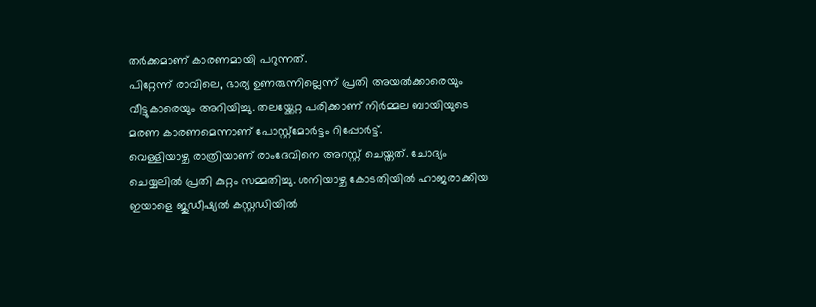തർക്കമാണ് കാരണമായി പറുന്നത്.
പിറ്റേന്ന് രാവിലെ, ഭാര്യ ഉണരുന്നില്ലെന്ന് പ്രതി അയൽക്കാരെയും വീട്ടുകാരെയും അറിയിച്ചു. തലയ്ക്കേറ്റ പരിക്കാണ് നിർമ്മല ബായിയുടെ മരണ കാരണമെന്നാണ് പോസ്റ്റ്മോർട്ടം റിപ്പോർട്ട്.
വെള്ളിയാഴ്ച രാത്രിയാണ് രാംദേവിനെ അറസ്റ്റ് ചെയ്തത്. ചോദ്യം ചെയ്യലിൽ പ്രതി കുറ്റം സമ്മതിച്ചു. ശനിയാഴ്ച കോടതിയിൽ ഹാജരാക്കിയ ഇയാളെ ജുഡീഷ്യൽ കസ്റ്റഡിയിൽ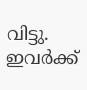വിട്ടു. ഇവർക്ക്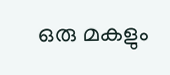ഒരു മകളും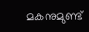മകനുമുണ്ട്